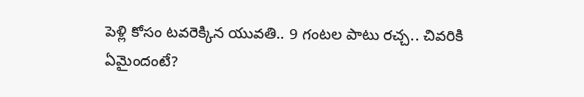పెళ్లి కోసం టవరెక్కిన యువతి.. 9 గంటల పాటు రచ్చ.. చివరికి ఏమైందంటే?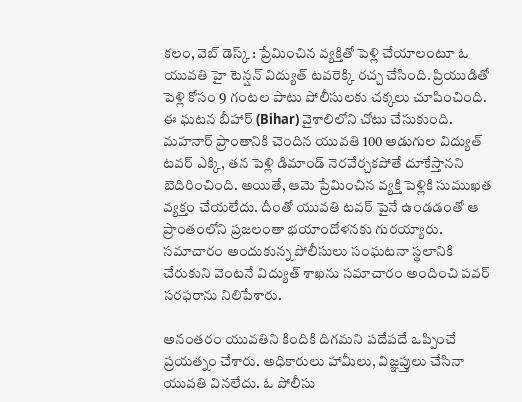కలం, వెబ్ డెస్క్ : ప్రేమించిన వ్యక్తితో పెళ్లి చేయాలంటూ ఓ యువతి హై టెన్షన్ విద్యుత్ టవరెక్కి రచ్చ చేసింది. ప్రియుడితో పెళ్లి కోసం 9 గంటల పాటు పోలీసులకు చక్కలు చూపించింది. ఈ ఘటన బీహార్ (Bihar) వైశాలిలోని చోటు చేసుకుంది. మహనార్ ప్రాంతానికి చెందిన యువతి 100 అడుగుల విద్యుత్ టవర్ ఎక్కి, తన పెళ్లి డిమాండ్ నెరవేర్చకపోతే దూకేస్తానని బెదిరించింది. అయితే, ఆమె ప్రేమించిన వ్యక్తి పెళ్లికి సుముఖత వ్యక్తం చేయలేదు. దీంతో యువతి టవర్ పైనే ఉండడంతో ఆ ప్రాంతంలోని ప్రజలంతా భయాందోళనకు గురయ్యారు. సమాచారం అందుకున్న పోలీసులు సంఘటనా స్థలానికి చేరుకుని వెంటనే విద్యుత్ శాఖను సమాచారం అందించి పవర్ సరఫరాను నిలిపేశారు.

అనంతరం యువతిని కిందికి దిగమని పదేపదే ఒప్పించే ప్రయత్నం చేశారు. అధికారులు హామీలు, విజ్ఞప్తులు చేసినా యువతి వినలేదు. ఓ పోలీసు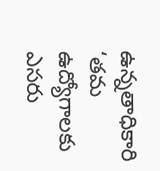ఉన్నతాధికారి ‘తమ ఉద్యోగాలకు ఎసరు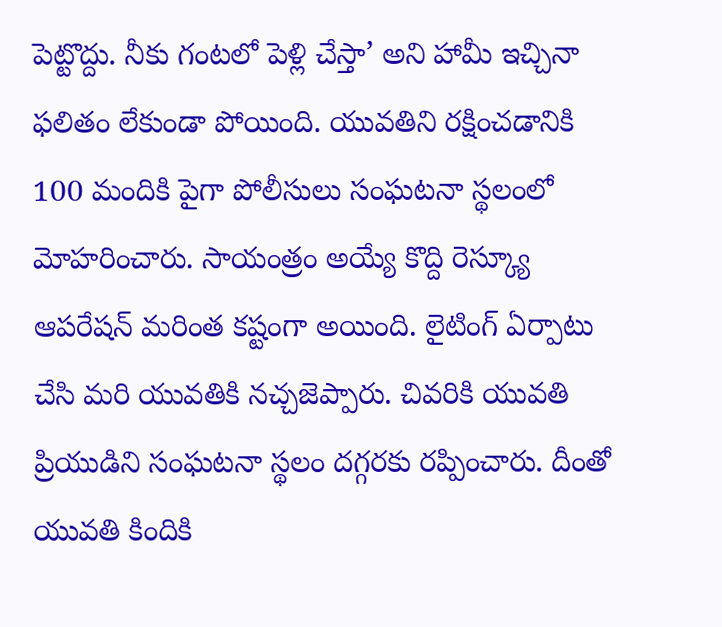పెట్టొద్దు. నీకు గంటలో పెళ్లి చేస్తా’ అని హామీ ఇచ్చినా ఫలితం లేకుండా పోయింది. యువతిని రక్షించడానికి 100 మందికి పైగా పోలీసులు సంఘటనా స్థలంలో మోహరించారు. సాయంత్రం అయ్యే కొద్ది రెస్క్యూ ఆపరేషన్ మరింత కష్టంగా అయింది. లైటింగ్ ఏర్పాటు చేసి మరి యువతికి నచ్చజెప్పారు. చివరికి యువతి ప్రియుడిని సంఘటనా స్థలం దగ్గరకు రప్పించారు. దీంతో యువతి కిందికి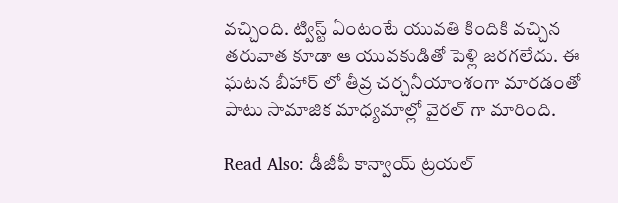వచ్చింది. ట్విస్ట్ ఏంటంటే యువతి కిందికి వచ్చిన తరువాత కూడా ఆ యువకుడితో పెళ్లి జరగలేదు. ఈ ఘటన బీహార్ లో తీవ్ర చర్చనీయాంశంగా మారడంతో పాటు సామాజిక మాధ్యమాల్లో వైరల్ గా మారింది.

Read Also: డీజీపీ కాన్వాయ్ ట్రయల్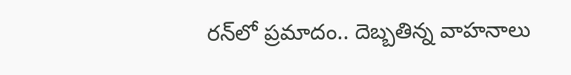రన్‌లో ప్రమాదం.. దెబ్బతిన్న వాహనాలు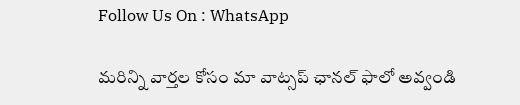Follow Us On : WhatsApp

మ‌రిన్ని వార్త‌ల కోసం మా వాట్స‌ప్ ఛాన‌ల్ ఫాలో అవ్వండి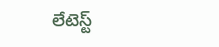లేటెస్ట్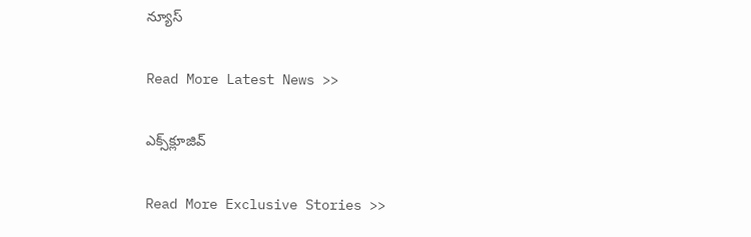న్యూస్‌

Read More Latest News >>

ఎక్స్‌క్లూజివ్‌

Read More Exclusive Stories >>